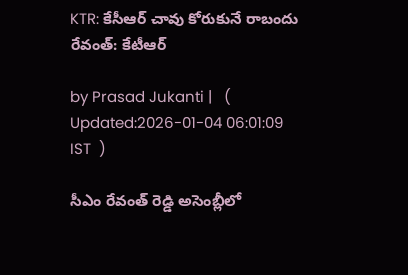KTR: కేసీఆర్ చావు కోరుకునే రాబందు రేవంత్: కేటీఆర్

by Prasad Jukanti |   (  Updated:2026-01-04 06:01:09  IST  )

సీఎం రేవంత్ రెడ్డి అసెంబ్లీలో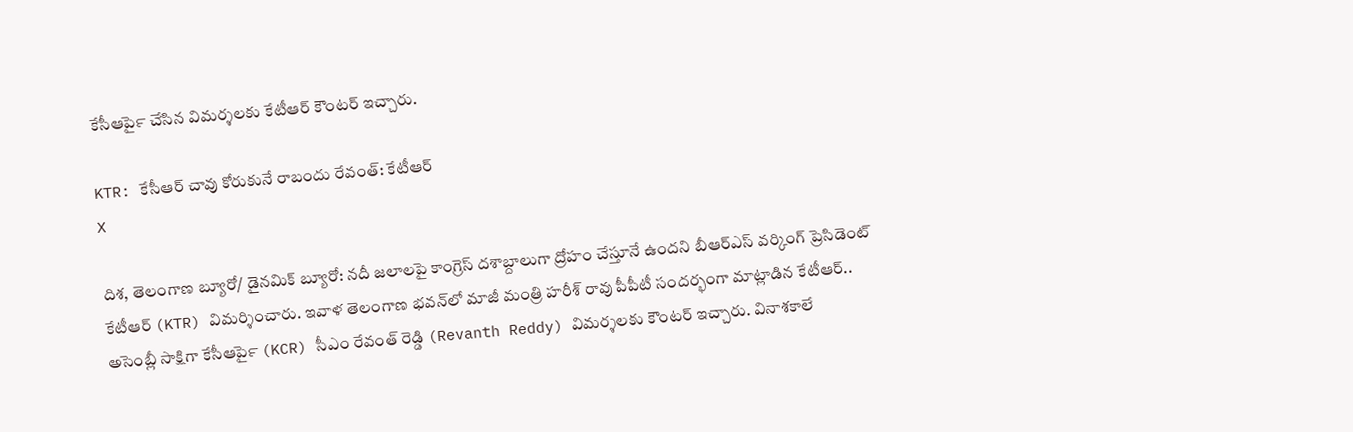కేసీఆర్‍పై చేసిన విమర్శలకు కేటీఆర్ కౌంటర్ ఇచ్చారు.

KTR: కేసీఆర్ చావు కోరుకునే రాబందు రేవంత్: కేటీఆర్
X

దిశ, తెలంగాణ బ్యూరో/ డైనమిక్ బ్యూరో: నదీ జలాలపై కాంగ్రెస్ దశాబ్దాలుగా ద్రోహం చేస్తూనే ఉందని బీఆర్ఎస్ వర్కింగ్ ప్రెసిడెంట్ కేటీఆర్ (KTR) విమర్శించారు. ఇవాళ తెలంగాణ భవన్‍లో మాజీ మంత్రి హరీశ్ రావు పీపీటీ సందర్భంగా మాట్లాడిన కేటీఆర్.. అసెంబ్లీ సాక్షిగా కేసీఆర్‍పై (KCR) సీఎం రేవంత్ రెడ్డి (Revanth Reddy) విమర్శలకు కౌంటర్ ఇచ్చారు. వినాశకాలే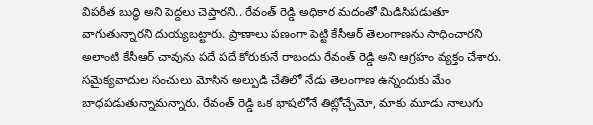విపరీత బుద్ధి అని పెద్దలు చెప్తారని.. రేవంత్ రెడ్డి అధికార మదంతో మిడిసిపడుతూ వాగుతున్నారని దుయ్యబట్టారు. ప్రాణాలు పణంగా పెట్టి కేసీఆర్ తెలంగాణను సాధించారని అలాంటి కేసీఆర్ చావును పదే పదే కోరుకునే రాబందు రేవంత్ రెడ్డి అని ఆగ్రహం వ్యక్తం చేశారు. సమైక్యవాదుల సంచులు మోసిన అల్పుడి చేతిలో నేడు తెలంగాణ ఉన్నందుకు మేం బాధపడుతున్నామన్నారు. రేవంత్ రెడ్డి ఒక భాషలోనే తిట్లోచ్చేమో, మాకు మూడు నాలుగు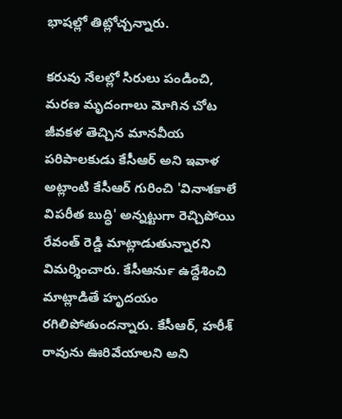భాషల్లో తిట్లోచ్చన్నారు.

కరువు నేలల్లో సిరులు పండించి, మరణ మృదంగాలు మోగిన చోట జీవకళ తెచ్చిన మానవీయ పరిపాలకుడు కేసీఆర్ అని ఇవాళ అట్లాంటి కేసీఆర్ గురించి 'వినాశకాలే విపరీత బుద్ధి' అన్నట్టుగా రెచ్చిపోయి రేవంత్ రెడ్డి మాట్లాడుతున్నారని విమర్శించారు. కేసీఆర్‍ను ఉద్దేశించి మాట్లాడితే హృదయం రగిలిపోతుందన్నారు. కేసీఆర్, హరీశ్ రావును ఊరివేయాలని అని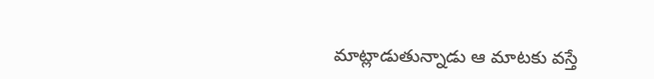మాట్లాడుతున్నాడు ఆ మాటకు వస్తే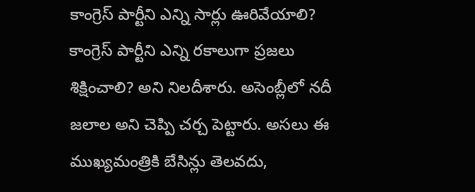కాంగ్రెస్ పార్టీని ఎన్ని సార్లు ఊరివేయాలి? కాంగ్రెస్ పార్టీని ఎన్ని రకాలుగా ప్రజలు శిక్షించాలి? అని నిలదీశారు. అసెంబ్లీలో నదీ జలాల అని చెప్పి చర్చ పెట్టారు. అసలు ఈ ముఖ్యమంత్రికి బేసిన్లు తెలవదు,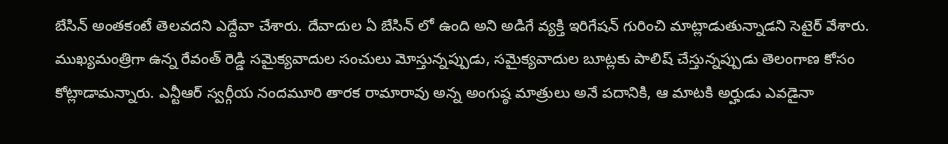బేసిన్ అంతకంటే తెలవదని ఎద్దేవా చేశారు. దేవాదుల ఏ బేసిన్ లో ఉంది అని అడిగే వ్యక్తి ఇరిగేషన్ గురించి మాట్లాడుతున్నాడని సెటైర్ వేశారు. ముఖ్యమంత్రిగా ఉన్న రేవంత్ రెడ్డి సమైక్యవాదుల సంచులు మోస్తున్నప్పుడు, సమైక్యవాదుల బూట్లకు పాలిష్ చేస్తున్నప్పుడు తెలంగాణ కోసం కోట్లాడామన్నారు. ఎన్టీఆర్ స్వర్గీయ నందమూరి తారక రామారావు అన్న అంగుష్ఠ మాత్రులు అనే పదానికి, ఆ మాటకి అర్హుడు ఎవడైనా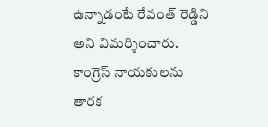ఉన్నాడంటే రేవంత్ రెడ్డిని అని విమర్శించారు. కాంగ్రెస్ నాయకులను తారక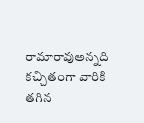రామారావుఅన్నది కచ్చితంగా వారికి తగిన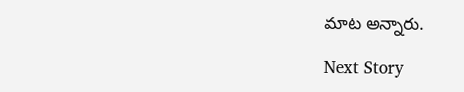మాట అన్నారు.

Next Story